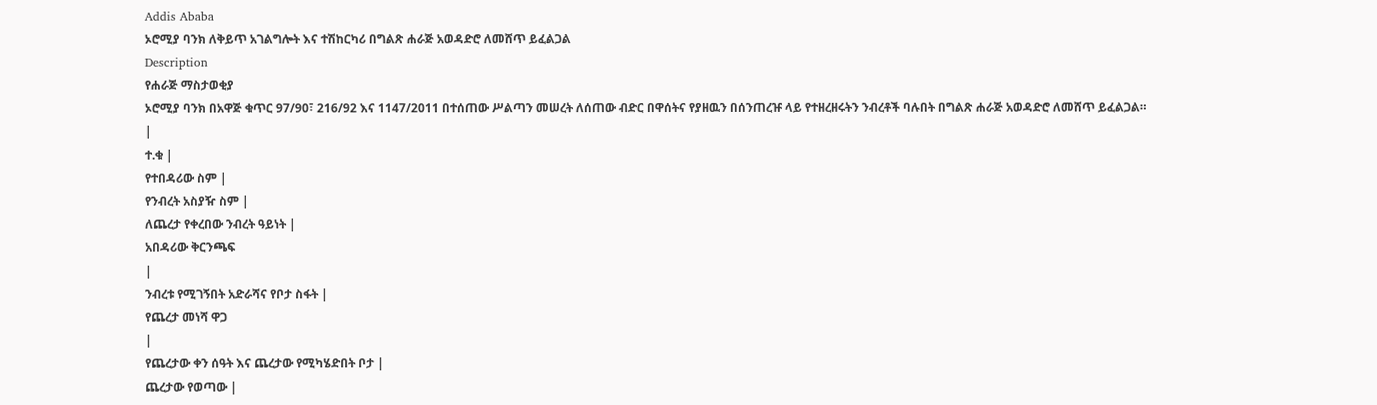Addis Ababa
ኦሮሚያ ባንክ ለቅይጥ አገልግሎት እና ተሽከርካሪ በግልጽ ሐራጅ አወዳድሮ ለመሸጥ ይፈልጋል
Description
የሐራጅ ማስታወቂያ
ኦሮሚያ ባንክ በአዋጅ ቁጥር 97/90፣ 216/92 እና 1147/2011 በተሰጠው ሥልጣን መሠረት ለሰጠው ብድር በዋሰትና የያዘዉን በሰንጠረዡ ላይ የተዘረዘሩትን ንብረቶች ባሉበት በግልጽ ሐራጅ አወዳድሮ ለመሸጥ ይፈልጋል።
|
ተ.ቁ |
የተበዳሪው ስም |
የንብረት አስያዥ ስም |
ለጨረታ የቀረበው ንብረት ዓይነት |
አበዳሪው ቅርንጫፍ
|
ንብረቱ የሚገኝበት አድራሻና የቦታ ስፋት |
የጨረታ መነሻ ዋጋ
|
የጨረታው ቀን ሰዓት እና ጨረታው የሚካሄድበት ቦታ |
ጨረታው የወጣው |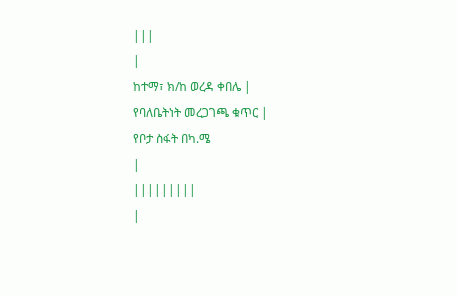|||
|
ከተማ፣ ክ/ከ ወረዳ ቀበሌ |
የባለቤትነት መረጋገጫ ቁጥር |
የቦታ ስፋት በካ.ሜ
|
|||||||||
|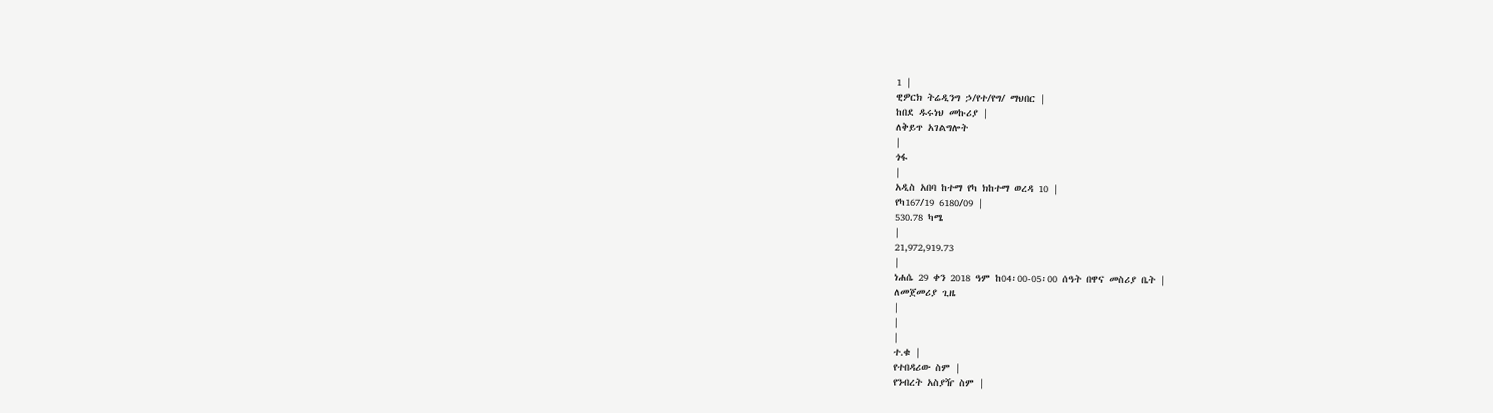1 |
ዊዎርክ ትሬዲንግ ኃ/የተ/የግ/ ማህበር |
ከበደ ዱሩነህ መኩሪያ |
ለቅይጥ አገልግሎት
|
ጎፋ
|
አዲስ አበባ ከተማ የካ ክከተማ ወረዳ 10 |
የካ167/19 6180/09 |
530.78 ካሜ
|
21,972,919.73
|
ነሐሴ 29 ቀን 2018 ዓም ከ04፡00-05፡00 ሰዓት በዋና መስሪያ ቤት |
ለመጀመሪያ ጊዜ
|
|
|
ተ.ቁ |
የተበዳሪው ስም |
የንብረት አስያዥ ስም |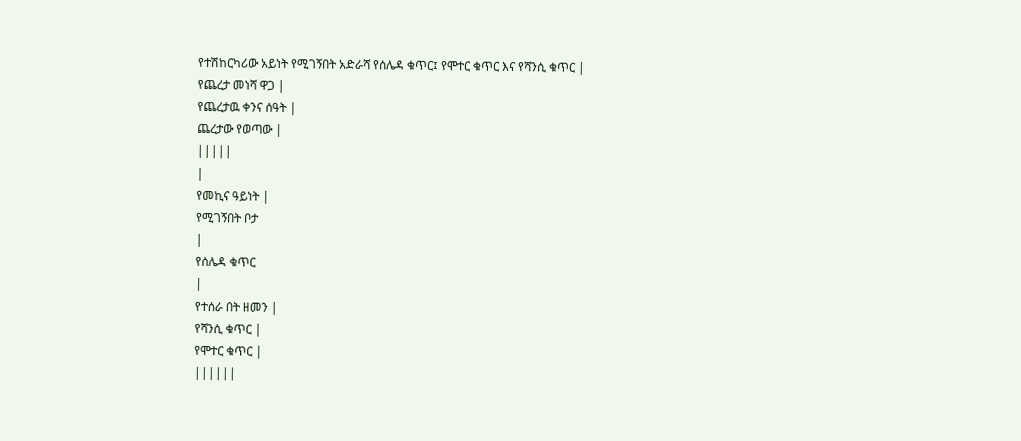የተሽከርካሪው አይነት የሚገኝበት አድራሻ የሰሌዳ ቁጥር፤ የሞተር ቁጥር እና የሻንሲ ቁጥር |
የጨረታ መነሻ ዋጋ |
የጨረታዉ ቀንና ሰዓት |
ጨረታው የወጣው |
|||||
|
የመኪና ዓይነት |
የሚገኝበት ቦታ
|
የሰሌዳ ቁጥር
|
የተሰራ በት ዘመን |
የሻንሲ ቁጥር |
የሞተር ቁጥር |
||||||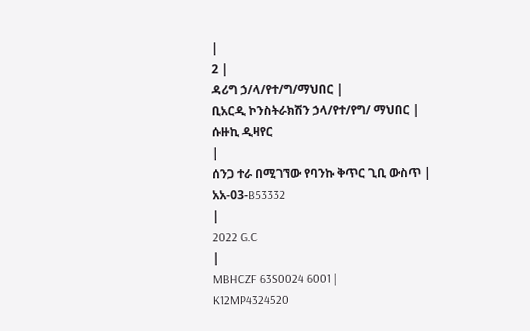|
2 |
ዳሪግ ኃ/ላ/የተ/ግ/ማህበር |
ቢአርዲ ኮንስትራክሽን ኃላ/የተ/የግ/ ማህበር |
ሱዙኪ ዲዛየር
|
ሰንጋ ተራ በሚገኘው የባንኩ ቅጥር ጊቢ ውስጥ |
አአ-03-B53332
|
2022 G.C
|
MBHCZF 63S0024 6001 |
K12MP4324520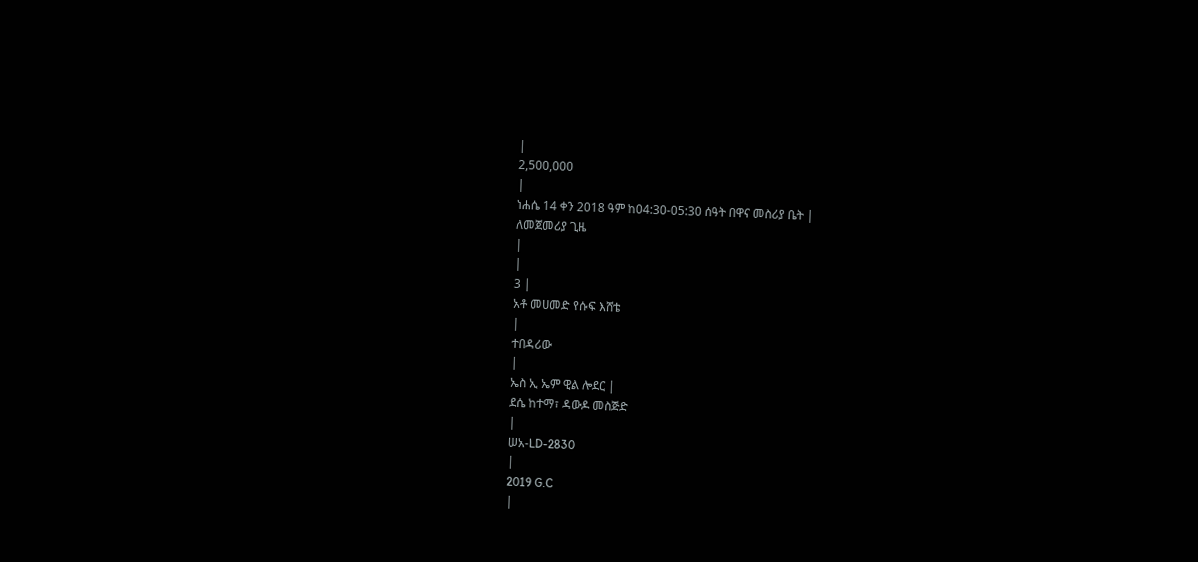|
2,500,000
|
ነሐሴ 14 ቀን 2018 ዓም ከ04:30-05:30 ሰዓት በዋና መስሪያ ቤት |
ለመጀመሪያ ጊዜ
|
|
3 |
አቶ መሀመድ የሱፍ እሸቴ
|
ተበዳሪው
|
ኤስ ኢ ኤም ዊል ሎደር |
ደሴ ከተማ፣ ዳውዶ መስጅድ
|
ሠአ-LD-2830
|
2019 G.C
|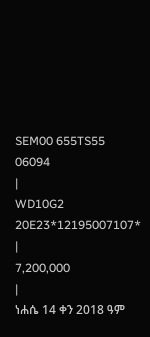SEM00 655TS55 06094
|
WD10G2 20E23*12195007107*
|
7,200,000
|
ነሐሴ 14 ቀን 2018 ዓም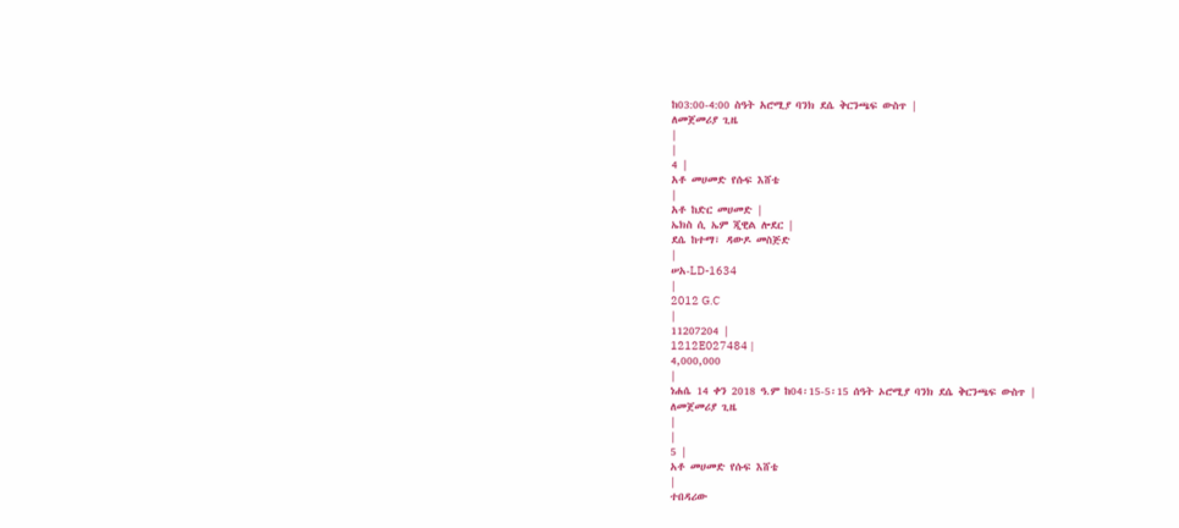ከ03:00-4:00 ስዓት አሮሚያ ባንክ ደሴ ቅርንጫፍ ውስጥ |
ለመጀመሪያ ጊዜ
|
|
4 |
አቶ መሀመድ የሱፍ እሸቴ
|
አቶ ከድር መሀመድ |
ኤክስ ሲ ኤም ጂዊል ሎደር |
ደሴ ከተማ፣ ዳውዶ መስጅድ
|
ሠአ-LD-1634
|
2012 G.C
|
11207204 |
1212E027484 |
4,000,000
|
ነሐሴ 14 ቀን 2018 ዓ.ም ከ04፡15-5፡15 ሰዓት ኦሮሚያ ባንክ ደሴ ቅርንጫፍ ውስጥ |
ለመጀመሪያ ጊዜ
|
|
5 |
አቶ መሀመድ የሱፍ እሸቴ
|
ተበዳሪው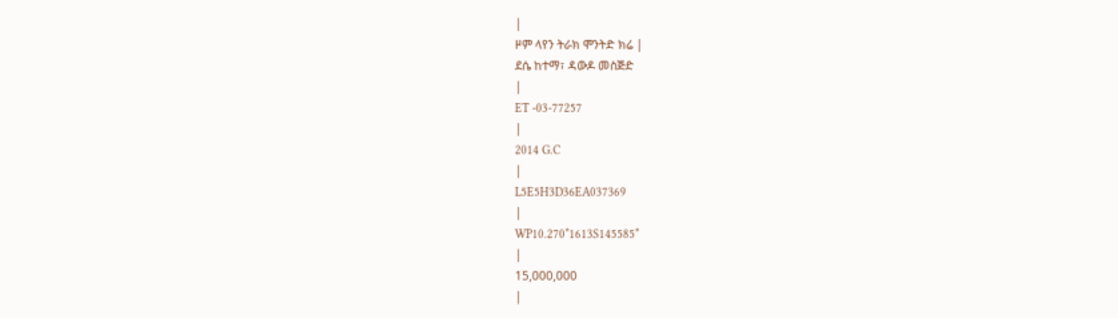|
ዞም ላየን ትራክ ሞንትድ ክሬ |
ደሴ ከተማ፣ ዳውዶ መስጅድ
|
ET -03-77257
|
2014 G.C
|
L5E5H3D36EA037369
|
WP10.270*1613S145585*
|
15,000,000
|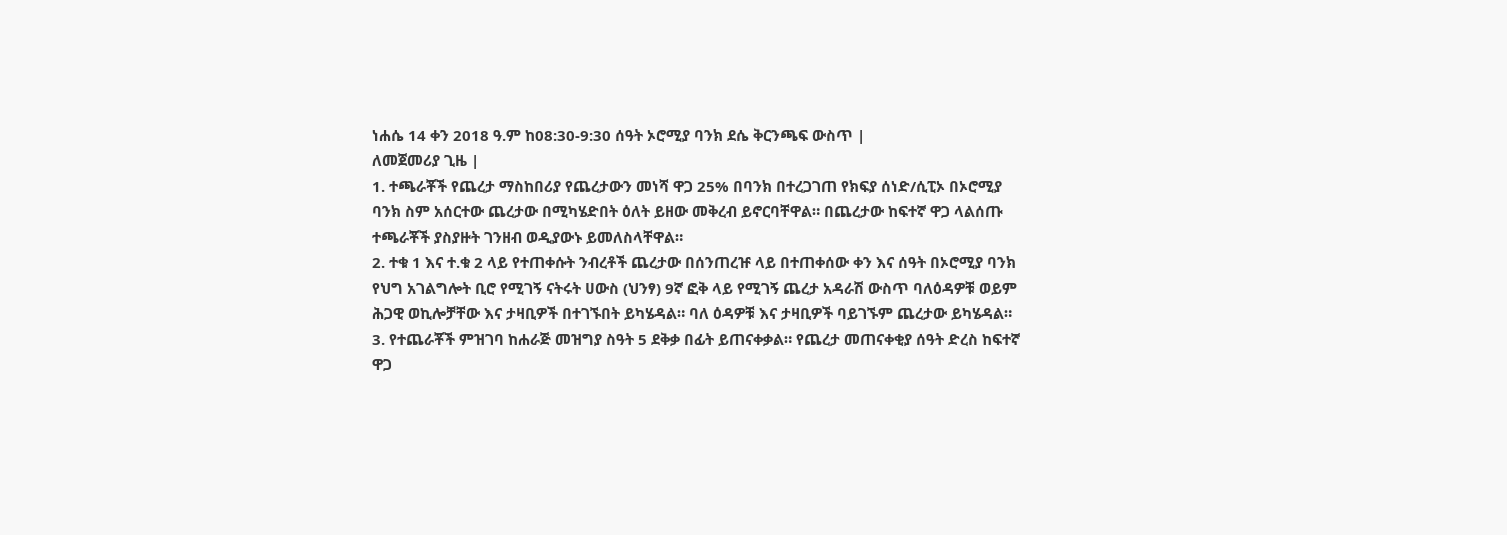ነሐሴ 14 ቀን 2018 ዓ.ም ከ08:30-9:30 ሰዓት ኦሮሚያ ባንክ ደሴ ቅርንጫፍ ውስጥ |
ለመጀመሪያ ጊዜ |
1. ተጫራቾች የጨረታ ማስከበሪያ የጨረታውን መነሻ ዋጋ 25% በባንክ በተረጋገጠ የክፍያ ሰነድ/ሲፒኦ በኦሮሚያ ባንክ ስም አሰርተው ጨረታው በሚካሄድበት ዕለት ይዘው መቅረብ ይኖርባቸዋል። በጨረታው ከፍተኛ ዋጋ ላልሰጡ ተጫራቾች ያስያዙት ገንዘብ ወዲያውኑ ይመለስላቸዋል።
2. ተቁ 1 እና ተ.ቁ 2 ላይ የተጠቀሱት ንብረቶች ጨረታው በሰንጠረዡ ላይ በተጠቀሰው ቀን እና ሰዓት በኦሮሚያ ባንክ የህግ አገልግሎት ቢሮ የሚገኝ ናትሩት ሀውስ (ህንፃ) 9ኛ ፎቅ ላይ የሚገኝ ጨረታ አዳራሽ ውስጥ ባለዕዳዎቹ ወይም ሕጋዊ ወኪሎቻቸው እና ታዛቢዎች በተገኙበት ይካሄዳል። ባለ ዕዳዎቹ እና ታዛቢዎች ባይገኙም ጨረታው ይካሄዳል።
3. የተጨራቾች ምዝገባ ከሐራጅ መዝግያ ስዓት 5 ደቅቃ በፊት ይጠናቀቃል። የጨረታ መጠናቀቂያ ሰዓት ድረስ ከፍተኛ ዋጋ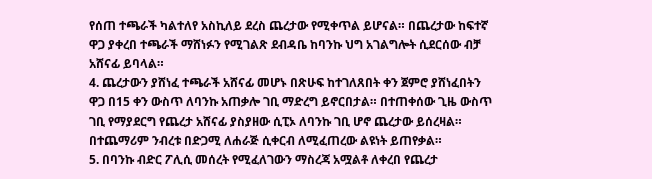የሰጠ ተጫራች ካልተለየ አስኪለይ ደረስ ጨረታው የሚቀጥል ይሆናል። በጨረታው ከፍተኛ ዋጋ ያቀረበ ተጫራች ማሸነፉን የሚገልጽ ደብዳቤ ከባንኩ ህግ አገልግሎት ሲደርሰው ብቻ አሸናፊ ይባላል።
4. ጨረታውን ያሸነፈ ተጫራች አሸናፊ መሆኑ በጽሁፍ ከተገለጸበት ቀን ጀምሮ ያሸነፈበትን ዋጋ በ15 ቀን ውስጥ ለባንኩ አጠቃሎ ገቢ ማድረግ ይኖርበታል። በተጠቀሰው ጊዜ ውስጥ ገቢ የማያደርግ የጨረታ አሸናፊ ያስያዘው ሲፒኦ ለባንኩ ገቢ ሆኖ ጨረታው ይሰረዛል። በተጨማሪም ንብረቱ በድጋሚ ለሐራጅ ሲቀርብ ለሚፈጠረው ልዩነት ይጠየቃል።
5. በባንኩ ብድር ፖሊሲ መሰረት የሚፈለገውን ማስረጃ አሟልቶ ለቀረበ የጨረታ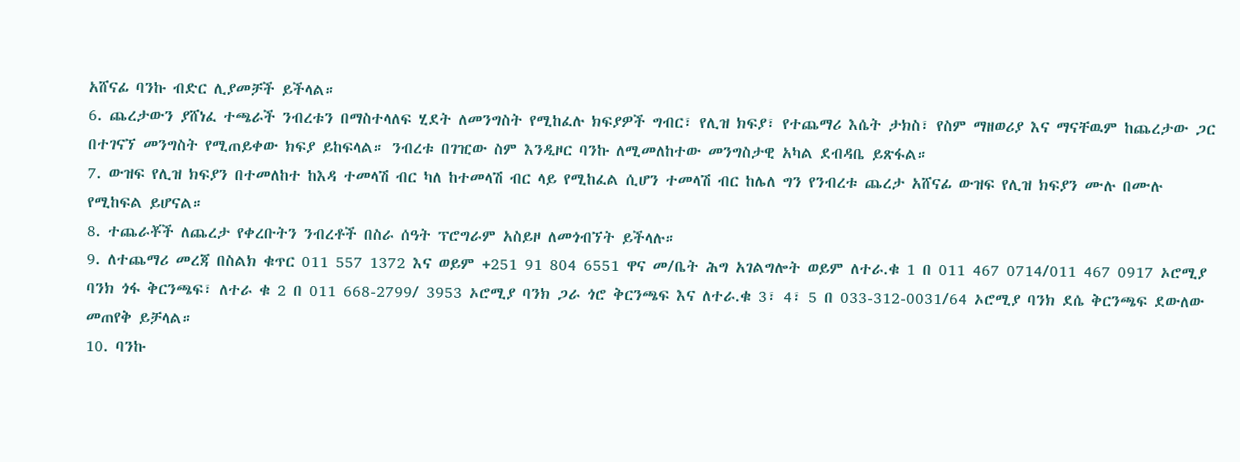አሸናፊ ባንኩ ብድር ሊያመቻች ይችላል።
6. ጨረታውን ያሸነፈ ተጫራች ንብረቱን በማስተላለፍ ሂደት ለመንግስት የሚከፈሉ ክፍያዎች ግብር፣ የሊዝ ክፍያ፣ የተጨማሪ እሴት ታክስ፣ የስም ማዘወሪያ እና ማናቸዉም ከጨረታው ጋር በተገናኘ መንግስት የሚጠይቀው ክፍያ ይከፍላል። ንብረቱ በገዢው ስም እንዲዞር ባንኩ ለሚመለከተው መንግስታዊ አካል ደብዳቤ ይጽፋል።
7. ውዝፍ የሊዝ ክፍያን በተመለከተ ከእዳ ተመላሽ ብር ካለ ከተመላሽ ብር ላይ የሚከፈል ሲሆን ተመላሽ ብር ከሌለ ግን የንብረቱ ጨረታ አሸናፊ ውዝፍ የሊዝ ክፍያን ሙሉ በሙሉ የሚከፍል ይሆናል።
8. ተጨራቾች ለጨረታ የቀረቡትን ንብረቶች በስራ ሰዓት ፕሮግራም አስይዞ ለመጎብኘት ይችላሉ።
9. ለተጨማሪ መረጃ በስልክ ቁጥር 011 557 1372 እና ወይም +251 91 804 6551 ዋና መ/ቤት ሕግ አገልግሎት ወይም ለተራ.ቁ 1 በ 011 467 0714/011 467 0917 ኦሮሚያ ባንክ ጎፋ ቅርንጫፍ፣ ለተራ ቁ 2 በ 011 668-2799/ 3953 ኦሮሚያ ባንክ ጋራ ጎሮ ቅርንጫፍ እና ለተራ.ቁ 3፣ 4፣ 5 በ 033-312-0031/64 ኦሮሚያ ባንክ ደሴ ቅርንጫፍ ደውለው መጠየቅ ይቻላል።
10. ባንኩ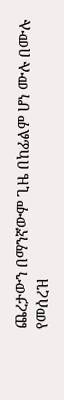ጨረታውን በማንኛውም ጊዜ በከፊልም ሆነ ሙሉ በሙሉ የመሰረዝ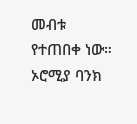መብቱ የተጠበቀ ነው።
ኦሮሚያ ባንክ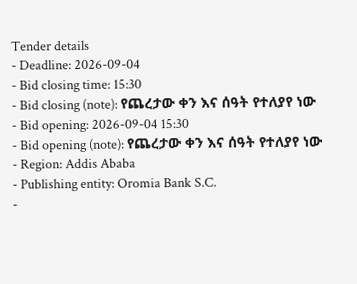Tender details
- Deadline: 2026-09-04
- Bid closing time: 15:30
- Bid closing (note): የጨረታው ቀን እና ሰዓት የተለያየ ነው
- Bid opening: 2026-09-04 15:30
- Bid opening (note): የጨረታው ቀን እና ሰዓት የተለያየ ነው
- Region: Addis Ababa
- Publishing entity: Oromia Bank S.C.
-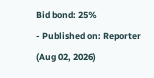Bid bond: 25%
- Published on: Reporter (Aug 02, 2026)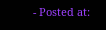- Posted at: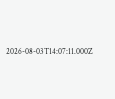2026-08-03T14:07:11.000Z